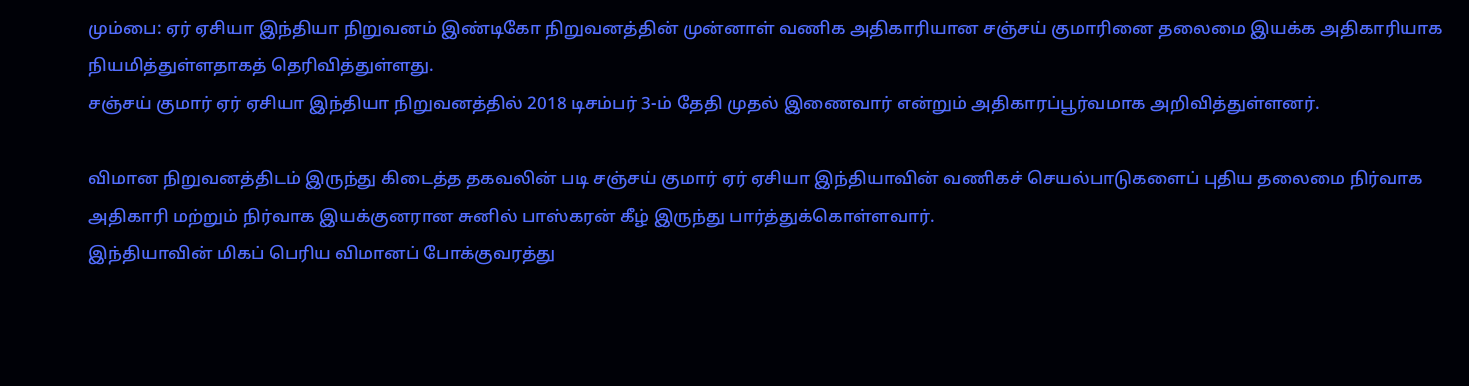மும்பை: ஏர் ஏசியா இந்தியா நிறுவனம் இண்டிகோ நிறுவனத்தின் முன்னாள் வணிக அதிகாரியான சஞ்சய் குமாரினை தலைமை இயக்க அதிகாரியாக நியமித்துள்ளதாகத் தெரிவித்துள்ளது.
சஞ்சய் குமார் ஏர் ஏசியா இந்தியா நிறுவனத்தில் 2018 டிசம்பர் 3-ம் தேதி முதல் இணைவார் என்றும் அதிகாரப்பூர்வமாக அறிவித்துள்ளனர்.

விமான நிறுவனத்திடம் இருந்து கிடைத்த தகவலின் படி சஞ்சய் குமார் ஏர் ஏசியா இந்தியாவின் வணிகச் செயல்பாடுகளைப் புதிய தலைமை நிர்வாக அதிகாரி மற்றும் நிர்வாக இயக்குனரான சுனில் பாஸ்கரன் கீழ் இருந்து பார்த்துக்கொள்ளவார்.
இந்தியாவின் மிகப் பெரிய விமானப் போக்குவரத்து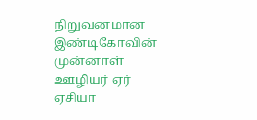நிறுவனமான இண்டிகோவின் முன்னாள் ஊழியர் ஏர் ஏசியா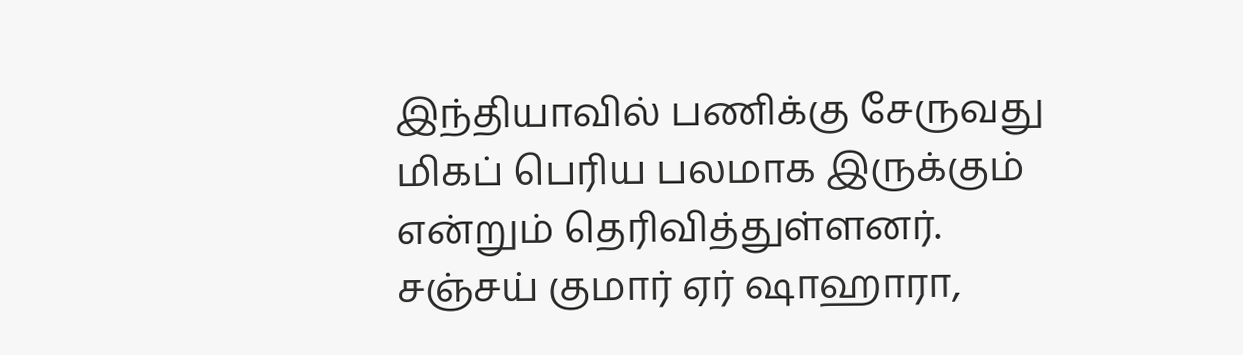இந்தியாவில் பணிக்கு சேருவது மிகப் பெரிய பலமாக இருக்கும் என்றும் தெரிவித்துள்ளனர்.
சஞ்சய் குமார் ஏர் ஷாஹாரா,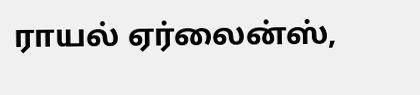ராயல் ஏர்லைன்ஸ்,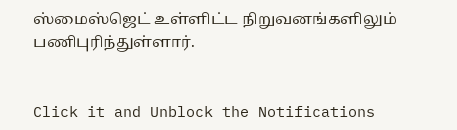ஸ்மைஸ்ஜெட் உள்ளிட்ட நிறுவனங்களிலும் பணிபுரிந்துள்ளார்.


Click it and Unblock the Notifications